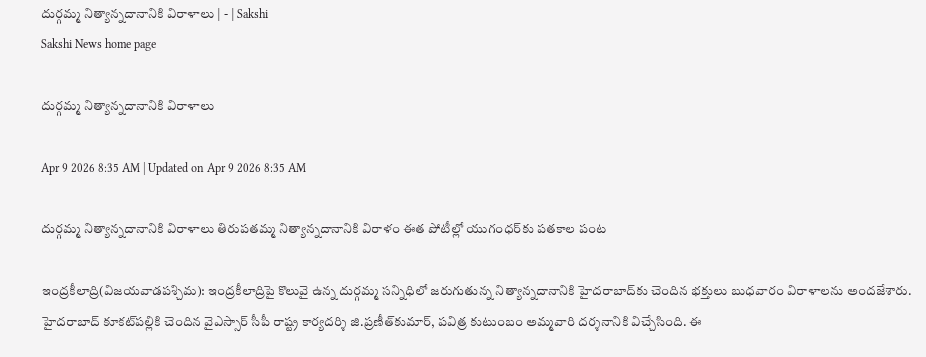దుర్గమ్మ నిత్యాన్నదానానికి విరాళాలు | - | Sakshi
Sakshi News home page

దుర్గమ్మ నిత్యాన్నదానానికి విరాళాలు

Apr 9 2026 8:35 AM | Updated on Apr 9 2026 8:35 AM

దుర్గమ్మ నిత్యాన్నదానానికి విరాళాలు తిరుపతమ్మ నిత్యాన్నదానానికి విరాళం ఈత పోటీల్లో యుగంధర్‌కు పతకాల పంట

ఇంద్రకీలాద్రి(విజయవాడపశ్చిమ): ఇంద్రకీలాద్రిపై కొలువై ఉన్న దుర్గమ్మ సన్నిధిలో జరుగుతున్న నిత్యాన్నదానానికి హైదరాబాద్‌కు చెందిన భక్తులు బుధవారం విరాళాలను అందజేశారు. హైదరాబాద్‌ కూకట్‌పల్లికి చెందిన వైఎస్సార్‌ సీపీ రాష్ట్ర కార్యదర్శి జి.ప్రణీత్‌కుమార్‌, పవిత్ర కుటుంబం అమ్మవారి దర్శనానికి విచ్చేసింది. ఈ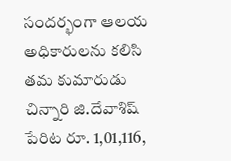సందర్భంగా ఆలయ అధికారులను కలిసి తమ కుమారుడు చిన్నారి జి.దేవాశిష్‌ పేరిట రూ. 1,01,116,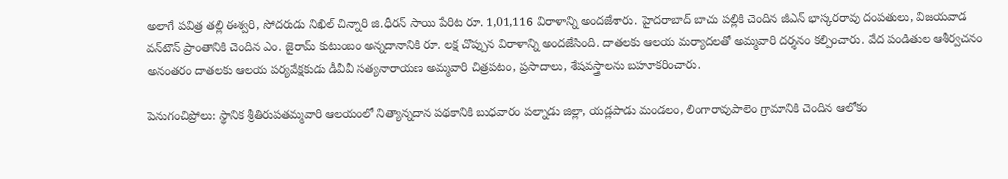అలాగే పవిత్ర తల్లి ఈశ్వరి, సోదరుడు నిఖిల్‌ చిన్నారి జి.ధీరన్‌ సాయి పేరిట రూ. 1,01,116 విరాళాన్ని అందజేశారు. హైదరాబాద్‌ బాచు పల్లికి చెందిన జీఎన్‌ భాస్కరరావు దంపతులు, విజయవాడ వన్‌టౌన్‌ ప్రాంతానికి చెందిన ఎం. జైరామ్‌ కుటుంబం అన్నదానానికి రూ. లక్ష చొప్పున విరాళాన్ని అందజేసింది. దాతలకు ఆలయ మర్యాదలతో అమ్మవారి దర్శనం కల్పించారు. వేద పండితుల ఆశీర్వచనం అనంతరం దాతలకు ఆలయ పర్యవేక్షకుడు డీవీవీ సత్యనారాయణ అమ్మవారి చిత్రపటం, ప్రసాదాలు, శేషవస్త్రాలను బహూకరించారు.

పెనుగంచిప్రోలు: స్థానిక శ్రీతిరుపతమ్మవారి ఆలయంలో నిత్యాన్నదాన పథకానికి బుధవారం పల్నాడు జిల్లా, యడ్లపాడు మండలం, లింగారావుపాలెం గ్రామానికి చెందిన ఆలోకం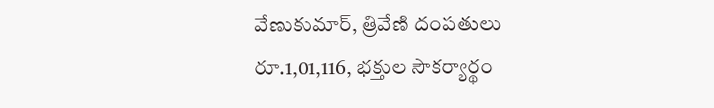వేణుకుమార్‌, త్రివేణి దంపతులు రూ.1,01,116, భక్తుల సౌకర్యార్థం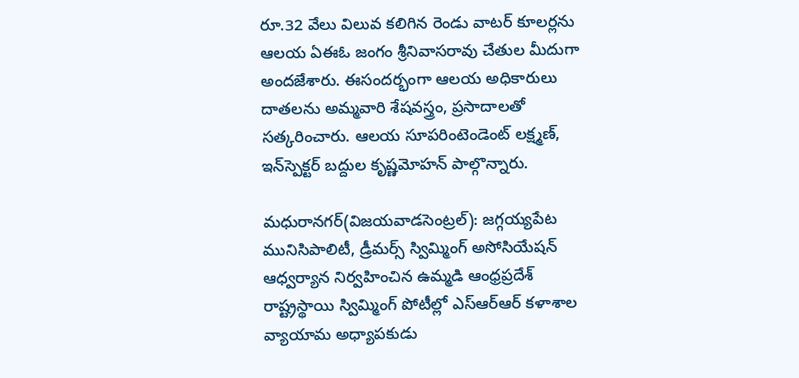రూ.32 వేలు విలువ కలిగిన రెండు వాటర్‌ కూలర్లను ఆలయ ఏఈఓ జంగం శ్రీనివాసరావు చేతుల మీదుగా అందజేశారు. ఈసందర్భంగా ఆలయ అధికారులు దాతలను అమ్మవారి శేషవస్త్రం, ప్రసాదాలతో సత్కరించారు. ఆలయ సూపరింటెండెంట్‌ లక్ష్మణ్‌, ఇన్‌స్పెక్టర్‌ బద్దుల కృష్ణమోహన్‌ పాల్గొన్నారు.

మధురానగర్‌(విజయవాడసెంట్రల్‌): జగ్గయ్యపేట మునిసిపాలిటీ, డ్రీమర్స్‌ స్విమ్మింగ్‌ అసోసియేషన్‌ ఆధ్వర్యాన నిర్వహించిన ఉమ్మడి ఆంధ్రప్రదేశ్‌ రాష్ట్రస్థాయి స్విమ్మింగ్‌ పోటీల్లో ఎస్‌ఆర్‌ఆర్‌ కళాశాల వ్యాయామ అధ్యాపకుడు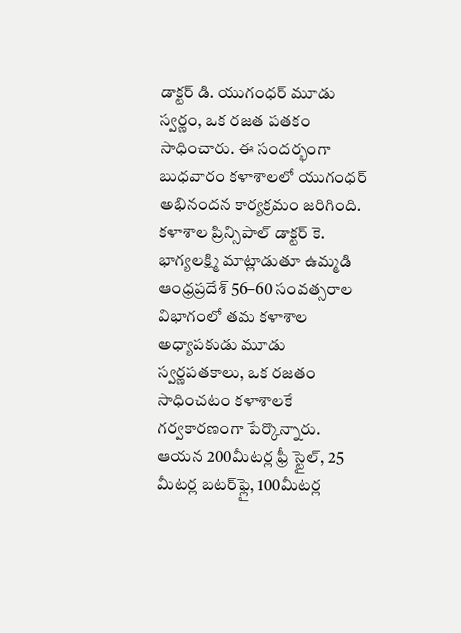డాక్టర్‌ డి. యుగంధర్‌ మూడు స్వర్ణం, ఒక రజత పతకం సాధించారు. ఈ సందర్భంగా బుధవారం కళాశాలలో యుగంధర్‌ అభినందన కార్యక్రమం జరిగింది. కళాశాల ప్రిన్సిపాల్‌ డాక్టర్‌ కె. భాగ్యలక్ష్మి మాట్లాడుతూ ఉమ్మడి ఆంధ్రప్రదేశ్‌ 56–60 సంవత్సరాల విభాగంలో తమ కళాశాల అధ్యాపకుడు మూడు స్వర్ణపతకాలు, ఒక రజతం సాధించటం కళాశాలకే గర్వకారణంగా పేర్కొన్నారు. ఆయన 200మీటర్ల ఫ్రీ స్టైల్‌, 25 మీటర్ల బటర్‌ఫ్లై, 100మీటర్ల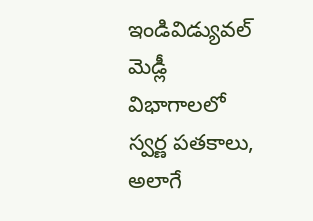ఇండివిడ్యువల్‌ మెడ్లీ విభాగాలలో స్వర్ణ పతకాలు, అలాగే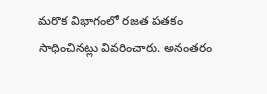మరొక విభాగంలో రజత పతకం సాధించినట్లు వివరించారు. అనంతరం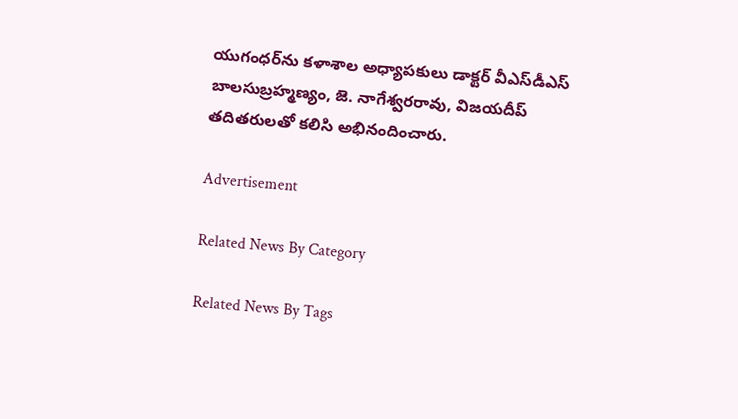యుగంధర్‌ను కళాశాల అధ్యాపకులు డాక్టర్‌ వీఎస్‌డీఎస్‌ బాలసుబ్రహ్మణ్యం, జె. నాగేశ్వరరావు, విజయదీప్‌ తదితరులతో కలిసి అభినందించారు.

Advertisement

Related News By Category

Related News By Tags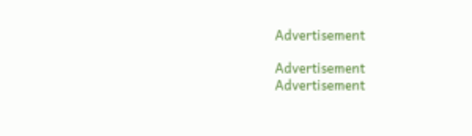Advertisement

Advertisement
Advertisement